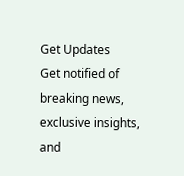Get Updates
Get notified of breaking news, exclusive insights, and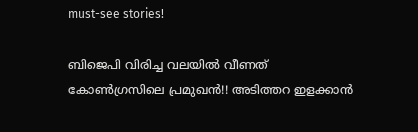must-see stories!

ബിജെപി വിരിച്ച വലയില്‍ വീണത് കോണ്‍ഗ്രസിലെ പ്രമുഖന്‍!! അടിത്തറ ഇളക്കാന്‍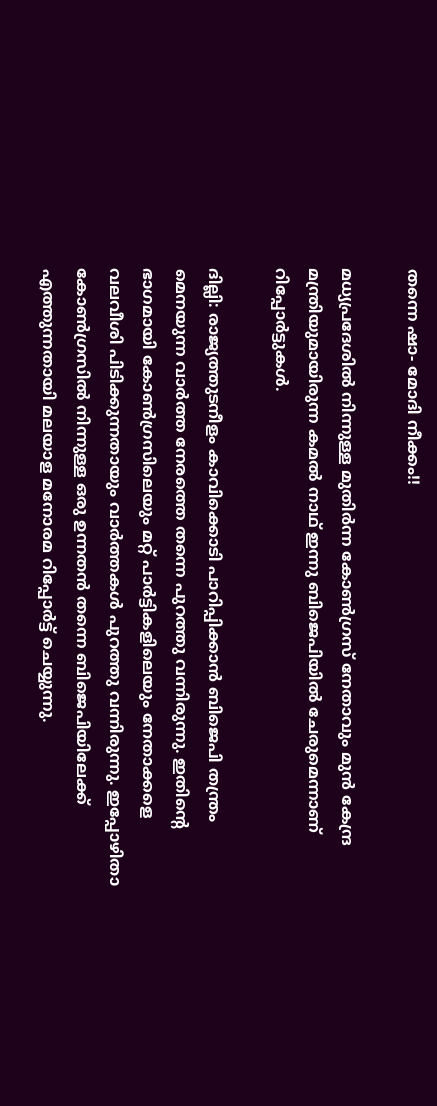തന്നെ ഷാ- മോദി നീക്കം!!

മധ്യപ്രദേശില്‍ നിന്നുള്ള മുതിര്‍ന്ന കോണ്‍ഗ്രസ് നേതാവും മുന്‍ കേന്ദ്ര മന്ത്രിയുമായിരുന്ന കമല്‍ നാഥ് ഇന്നു ബിജെപിയില്‍ ചേരുമെന്നാണ് റിപ്പോര്‍ട്ടുകള്‍.

ദില്ലി: രാജ്യത്തുടനീളം കാവിക്കൊടി പാറിപ്പിക്കാന്‍ ബിജെപി തന്ത്രം മെനയുന്ന വാര്‍ത്ത നേരത്തെ തന്നെ പുറത്തു വന്നിരുന്നു. ഇതിന്റെ ഭാഗമായി കോണ്‍ഗ്രസിലെയും മറ്റ് പാര്‍ട്ടികളിലെയും നേതാക്കളെ വലവീശി പിടിക്കുന്നതായും വാര്‍ത്തകള്‍ പുറത്തു വന്നിരുന്നു. ഇപ്പോഴിതാ കോണ്‍ഗ്രസില്‍ നിന്നുള്ള ഒരു ഉന്നതന്‍ തന്നെ ബിജെപിയിലേക്ക് എത്തുന്നതായി മലയാള മനോരമ റിപ്പോര്‍ട്ട് ചെയ്യുന്നു.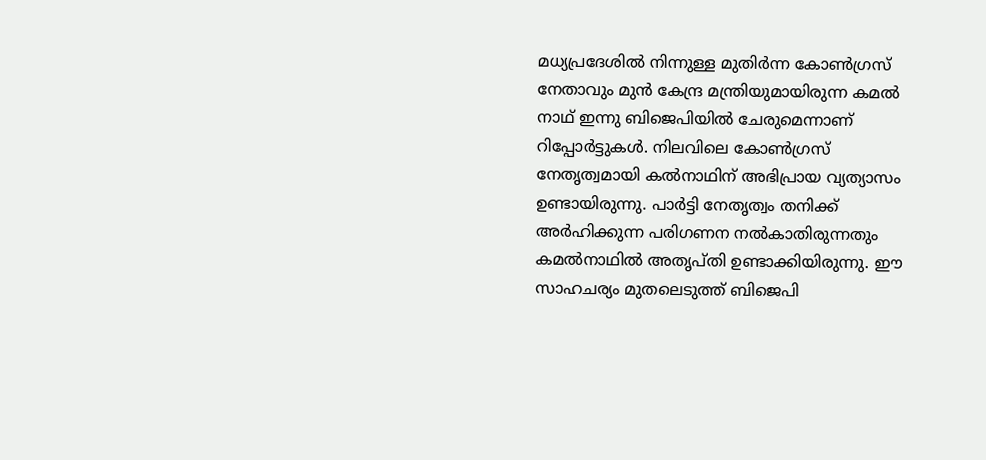മധ്യപ്രദേശില്‍ നിന്നുള്ള മുതിര്‍ന്ന കോണ്‍ഗ്രസ് നേതാവും മുന്‍ കേന്ദ്ര മന്ത്രിയുമായിരുന്ന കമല്‍ നാഥ് ഇന്നു ബിജെപിയില്‍ ചേരുമെന്നാണ് റിപ്പോര്‍ട്ടുകള്‍. നിലവിലെ കോണ്‍ഗ്രസ് നേതൃത്വമായി കല്‍നാഥിന് അഭിപ്രായ വ്യത്യാസം ഉണ്ടായിരുന്നു. പാര്‍ട്ടി നേതൃത്വം തനിക്ക് അര്‍ഹിക്കുന്ന പരിഗണന നല്‍കാതിരുന്നതും കമല്‍നാഥില്‍ അതൃപ്തി ഉണ്ടാക്കിയിരുന്നു. ഈ സാഹചര്യം മുതലെടുത്ത് ബിജെപി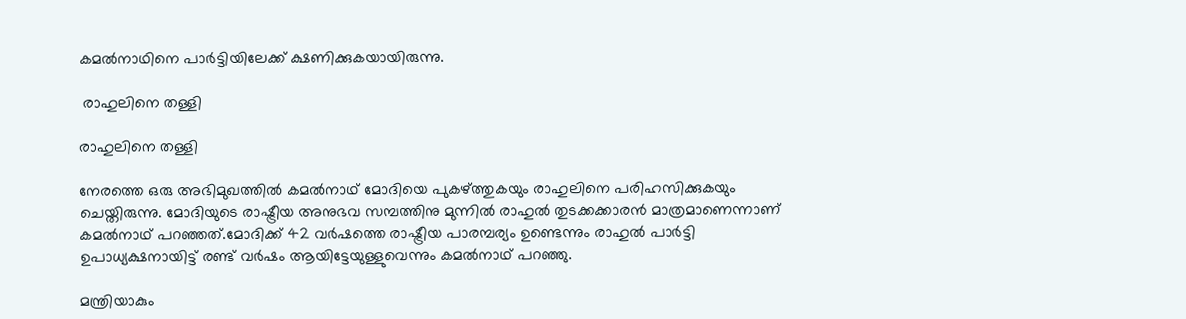കമല്‍നാഥിനെ പാര്‍ട്ടിയിലേക്ക് ക്ഷണിക്കുകയായിരുന്നു.

 രാഹുലിനെ തള്ളി

രാഹുലിനെ തള്ളി

നേരത്തെ ഒരു അഭിമുഖത്തില്‍ കമല്‍നാഥ് മോദിയെ പുകഴ്ത്തുകയും രാഹുലിനെ പരിഹസിക്കുകയും ചെയ്തിരുന്നു. മോദിയുടെ രാഷ്ട്രീയ അനുഭവ സമ്പത്തിനു മുന്നില്‍ രാഹുല്‍ തുടക്കക്കാരന്‍ മാത്രമാണെന്നാണ് കമല്‍നാഥ് പറഞ്ഞത്.മോദിക്ക് 42 വര്‍ഷത്തെ രാഷ്ട്രീയ പാരമ്പര്യം ഉണ്ടെന്നും രാഹുല്‍ പാര്‍ട്ടി ഉപാധ്യക്ഷനായിട്ട് രണ്ട് വര്‍ഷം ആയിട്ടേയുള്ളുവെന്നും കമല്‍നാഥ് പറഞ്ഞു.

മന്ത്രിയാകും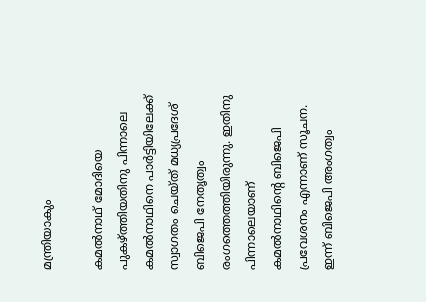മന്ത്രിയാകും

കമല്‍നാഥ് മോദിയെ പുകഴ്ത്തിയതിനു പിന്നാലെ കമല്‍നാഥിനെ പാര്‍ട്ടിയിലേക്ക് സ്വാഗതം ചെയ്ത് മധ്യപ്രദേശ് ബിജെപി നേതൃത്വം രംഗത്തെത്തിയിരുന്നു. ഇതിനു പിന്നാലെയാണ് കമല്‍നാഥിന്റെ ബിജെപി പ്രവേശനം എന്നാണ് സൂചന. ഇന്ന് ബിജെപി അംഗത്വം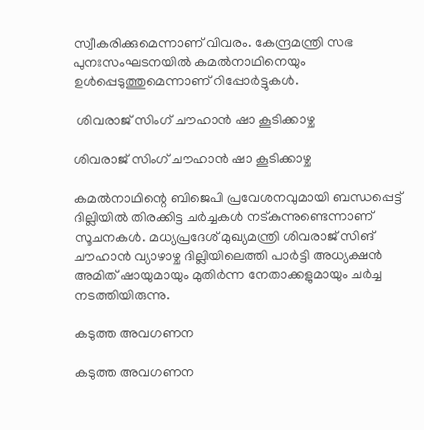സ്വീകരിക്കുമെന്നാണ് വിവരം. കേന്ദ്രമന്ത്രി സഭ പുനഃസംഘടനയില്‍ കമല്‍നാഥിനെയും ഉള്‍പ്പെടുത്തുമെന്നാണ് റിപ്പോര്‍ട്ടുകള്‍.

 ശിവരാജ് സിംഗ് ചൗഹാന്‍ ഷാ കൂടിക്കാഴ്ച

ശിവരാജ് സിംഗ് ചൗഹാന്‍ ഷാ കൂടിക്കാഴ്ച

കമല്‍നാഥിന്റെ ബിജെപി പ്രവേശനവുമായി ബന്ധപ്പെട്ട് ദില്ലിയില്‍ തിരക്കിട്ട ചര്‍ച്ചകള്‍ നട്കുന്നുണ്ടെന്നാണ് സൂചനകള്‍. മധ്യപ്രദേശ് മുഖ്യമന്ത്രി ശിവരാജ് സിങ് ചൗഹാന്‍ വ്യാഴാഴ്ച ദില്ലിയിലെത്തി പാര്‍ട്ടി അധ്യക്ഷന്‍ അമിത് ഷായുമായും മുതിര്‍ന്ന നേതാക്കളുമായും ചര്‍ച്ച നടത്തിയിരുന്നു.

കടുത്ത അവഗണന

കടുത്ത അവഗണന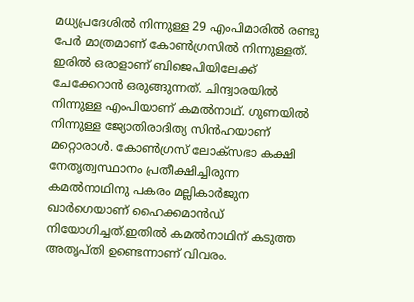മധ്യപ്രദേശില്‍ നിന്നുള്ള 29 എംപിമാരില്‍ രണ്ടു പേര്‍ മാത്രമാണ് കോണ്‍ഗ്രസില്‍ നിന്നുള്ളത്. ഇരില്‍ ഒരാളാണ് ബിജെപിയിലേക്ക് ചേക്കേറാന്‍ ഒരുങ്ങുന്നത്. ചിന്ദ്വാരയില്‍ നിന്നുള്ള എംപിയാണ് കമല്‍നാഥ്. ഗുണയില്‍ നിന്നുള്ള ജ്യോതിരാദിത്യ സിന്‍ഹയാണ് മറ്റൊരാള്‍. കോണ്‍ഗ്രസ് ലോക്‌സഭാ കക്ഷി നേതൃത്വസ്ഥാനം പ്രതീക്ഷിച്ചിരുന്ന കമല്‍നാഥിനു പകരം മല്ലികാര്‍ജുന ഖാര്‍ഗെയാണ് ഹൈക്കമാന്‍ഡ് നിയോഗിച്ചത്.ഇതില്‍ കമല്‍നാഥിന് കടുത്ത അതൃപ്തി ഉണ്ടെന്നാണ് വിവരം.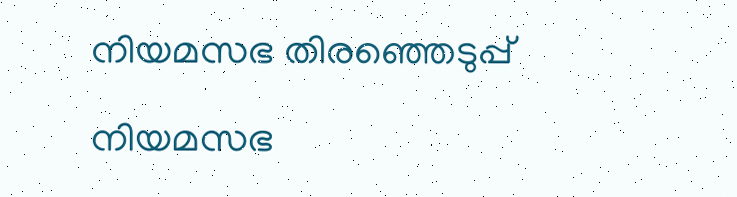നിയമസഭ തിരഞ്ഞെടുപ്പ്

നിയമസഭ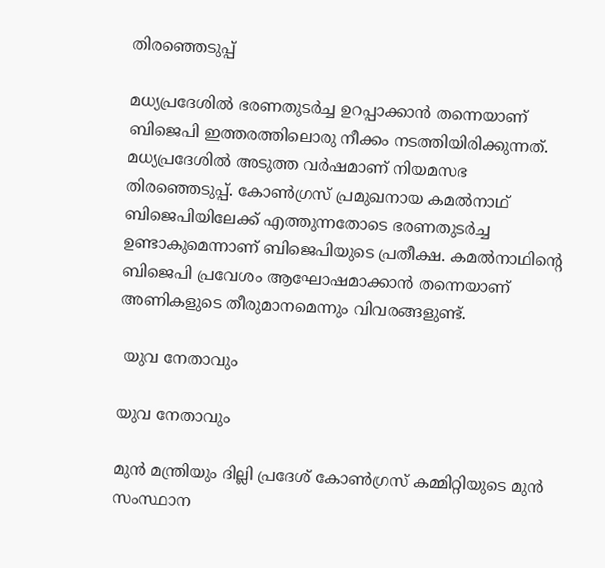തിരഞ്ഞെടുപ്പ്

മധ്യപ്രദേശില്‍ ഭരണതുടര്‍ച്ച ഉറപ്പാക്കാന്‍ തന്നെയാണ് ബിജെപി ഇത്തരത്തിലൊരു നീക്കം നടത്തിയിരിക്കുന്നത്. മധ്യപ്രദേശില്‍ അടുത്ത വര്‍ഷമാണ് നിയമസഭ തിരഞ്ഞെടുപ്പ്. കോണ്‍ഗ്രസ് പ്രമുഖനായ കമല്‍നാഥ് ബിജെപിയിലേക്ക് എത്തുന്നതോടെ ഭരണതുടര്‍ച്ച ഉണ്ടാകുമെന്നാണ് ബിജെപിയുടെ പ്രതീക്ഷ. കമല്‍നാഥിന്റെ ബിജെപി പ്രവേശം ആഘോഷമാക്കാന്‍ തന്നെയാണ് അണികളുടെ തീരുമാനമെന്നും വിവരങ്ങളുണ്ട്.

 യുവ നേതാവും

യുവ നേതാവും

മുന്‍ മന്ത്രിയും ദില്ലി പ്രദേശ് കോണ്‍ഗ്രസ് കമ്മിറ്റിയുടെ മുന്‍ സംസ്ഥാന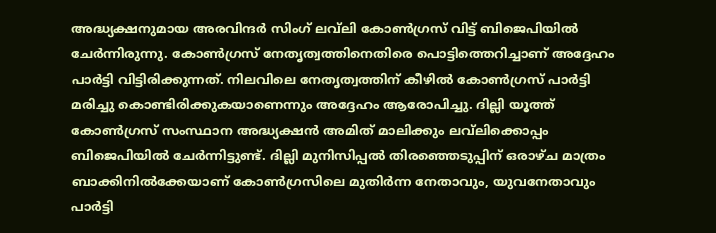അദ്ധ്യക്ഷനുമായ അരവിന്ദര്‍ സിംഗ് ലവ്‌ലി കോണ്‍ഗ്രസ് വിട്ട് ബിജെപിയില്‍ ചേര്‍ന്നിരുന്നു. കോണ്‍ഗ്രസ് നേതൃത്വത്തിനെതിരെ പൊട്ടിത്തെറിച്ചാണ് അദ്ദേഹം പാര്‍ട്ടി വിട്ടിരിക്കുന്നത്. നിലവിലെ നേതൃത്വത്തിന് കീഴില്‍ കോണ്‍ഗ്രസ് പാര്‍ട്ടി മരിച്ചു കൊണ്ടിരിക്കുകയാണെന്നും അദ്ദേഹം ആരോപിച്ചു. ദില്ലി യൂത്ത് കോണ്‍ഗ്രസ് സംസ്ഥാന അദ്ധ്യക്ഷന്‍ അമിത് മാലിക്കും ലവ്‌ലിക്കൊപ്പം ബിജെപിയില്‍ ചേര്‍ന്നിട്ടുണ്ട്. ദില്ലി മുനിസിപ്പല്‍ തിരഞ്ഞെടുപ്പിന് ഒരാഴ്ച മാത്രം ബാക്കിനില്‍ക്കേയാണ് കോണ്‍ഗ്രസിലെ മുതിര്‍ന്ന നേതാവും, യുവനേതാവും പാര്‍ട്ടി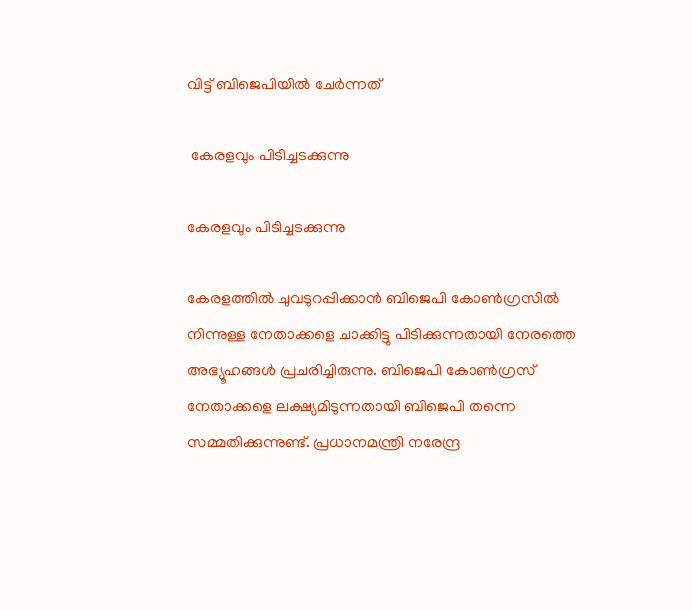വിട്ട് ബിജെപിയില്‍ ചേര്‍ന്നത്

 കേരളവും പിടിച്ചടക്കുന്നു

കേരളവും പിടിച്ചടക്കുന്നു

കേരളത്തില്‍ ചുവടുറപ്പിക്കാന്‍ ബിജെപി കോണ്‍ഗ്രസില്‍ നിന്നുള്ള നേതാക്കളെ ചാക്കിട്ടു പിടിക്കുന്നതായി നേരത്തെ അഭ്യൂഹങ്ങള്‍ പ്രചരിച്ചിരുന്നു. ബിജെപി കോണ്‍ഗ്രസ് നേതാക്കളെ ലക്ഷ്യമിടുന്നതായി ബിജെപി തന്നെ സമ്മതിക്കുന്നുണ്ട്. പ്രധാനമന്ത്രി നരേന്ദ്ര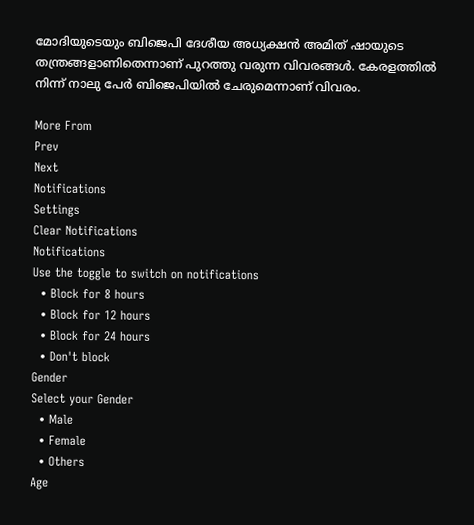മോദിയുടെയും ബിജെപി ദേശീയ അധ്യക്ഷന്‍ അമിത് ഷായുടെ തന്ത്രങ്ങളാണിതെന്നാണ് പുറത്തു വരുന്ന വിവരങ്ങള്‍. കേരളത്തില്‍ നിന്ന് നാലു പേര്‍ ബിജെപിയില്‍ ചേരുമെന്നാണ് വിവരം.

More From
Prev
Next
Notifications
Settings
Clear Notifications
Notifications
Use the toggle to switch on notifications
  • Block for 8 hours
  • Block for 12 hours
  • Block for 24 hours
  • Don't block
Gender
Select your Gender
  • Male
  • Female
  • Others
Age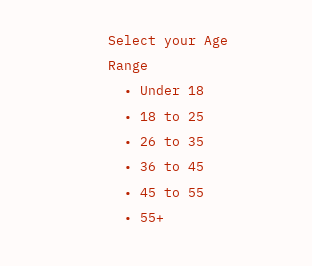Select your Age Range
  • Under 18
  • 18 to 25
  • 26 to 35
  • 36 to 45
  • 45 to 55
  • 55+